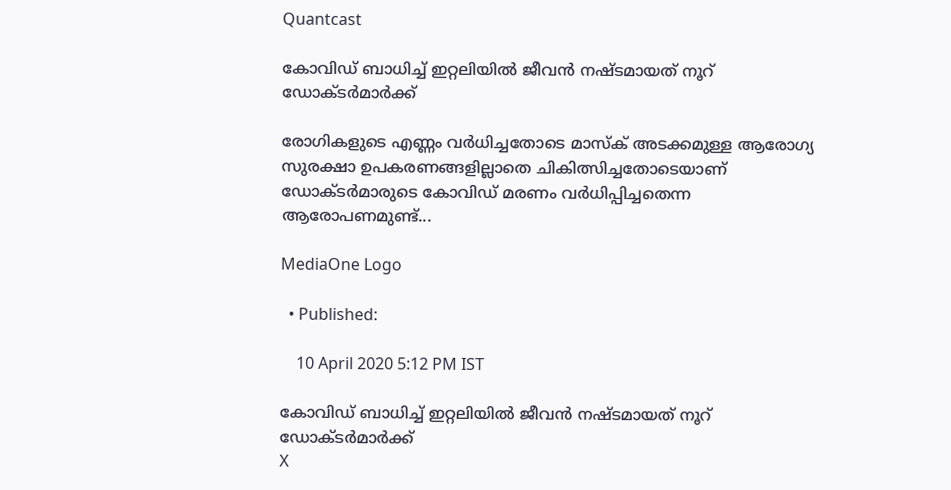Quantcast

കോവിഡ് ബാധിച്ച് ഇറ്റലിയില്‍ ജീവന്‍ നഷ്ടമായത് നൂറ് ഡോക്ടര്‍മാര്‍ക്ക്

രോഗികളുടെ എണ്ണം വര്‍ധിച്ചതോടെ മാസ്‌ക് അടക്കമുള്ള ആരോഗ്യ സുരക്ഷാ ഉപകരണങ്ങളില്ലാതെ ചികിത്സിച്ചതോടെയാണ് ഡോക്ടര്‍മാരുടെ കോവിഡ് മരണം വര്‍ധിപ്പിച്ചതെന്ന ആരോപണമുണ്ട്...

MediaOne Logo

  • Published:

    10 April 2020 5:12 PM IST

കോവിഡ് ബാധിച്ച് ഇറ്റലിയില്‍ ജീവന്‍ നഷ്ടമായത് നൂറ് ഡോക്ടര്‍മാര്‍ക്ക്
X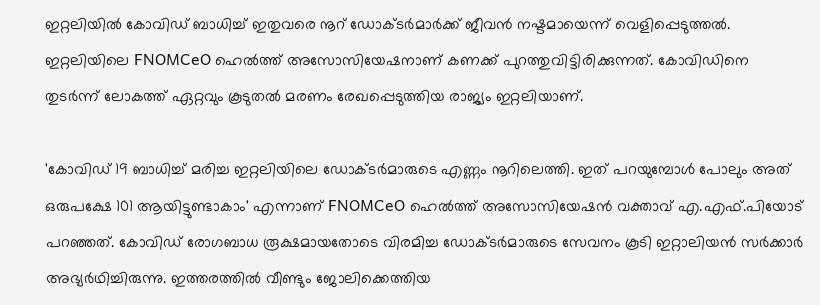ഇറ്റലിയില്‍ കോവിഡ് ബാധിച്ച് ഇതുവരെ നൂറ് ഡോക്ടര്‍മാര്‍ക്ക് ജീവന്‍ നഷ്ടമായെന്ന് വെളിപ്പെടുത്തല്‍. ഇറ്റലിയിലെ FNOMCeO ഹെല്‍ത്ത് അസോസിയേഷനാണ് കണക്ക് പുറത്തുവിട്ടിരിക്കുന്നത്. കോവിഡിനെ തുടര്‍ന്ന് ലോകത്ത് ഏറ്റവും കൂടുതല്‍ മരണം രേഖപ്പെടുത്തിയ രാജ്യം ഇറ്റലിയാണ്.

'കോവിഡ് 19 ബാധിച്ച് മരിച്ച ഇറ്റലിയിലെ ഡോക്ടര്‍മാരുടെ എണ്ണം നൂറിലെത്തി. ഇത് പറയുമ്പോള്‍ പോലും അത് ഒരുപക്ഷേ 101 ആയിട്ടുണ്ടാകാം' എന്നാണ് FNOMCeO ഹെല്‍ത്ത് അസോസിയേഷന്‍ വക്താവ് എ.എഫ്.പിയോട് പറഞ്ഞത്. കോവിഡ് രോഗബാധ രൂക്ഷമായതോടെ വിരമിച്ച ഡോക്ടര്‍മാരുടെ സേവനം കൂടി ഇറ്റാലിയന്‍ സര്‍ക്കാര്‍ അഭ്യര്‍ഥിച്ചിരുന്നു. ഇത്തരത്തില്‍ വീണ്ടും ജോലിക്കെത്തിയ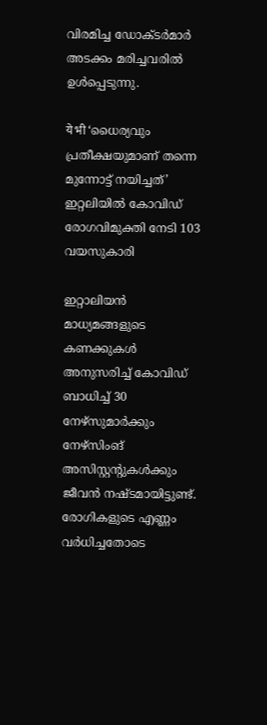വിരമിച്ച ഡോക്ടര്‍മാര്‍ അടക്കം മരിച്ചവരില്‍ ഉള്‍പ്പെടുന്നു.

ये भी ‘ധൈര്യവും പ്രതീക്ഷയുമാണ് തന്നെ മുന്നോട്ട് നയിച്ചത്’ ഇറ്റലിയില്‍ കോവിഡ് രോഗവിമുക്തി നേടി 103 വയസുകാരി

ഇറ്റാലിയന്‍ മാധ്യമങ്ങളുടെ കണക്കുകള്‍ അനുസരിച്ച് കോവിഡ് ബാധിച്ച് 30 നേഴ്‌സുമാര്‍ക്കും നേഴ്‌സിംങ് അസിസ്റ്റന്റുകള്‍ക്കും ജീവന്‍ നഷ്ടമായിട്ടുണ്ട്. രോഗികളുടെ എണ്ണം വര്‍ധിച്ചതോടെ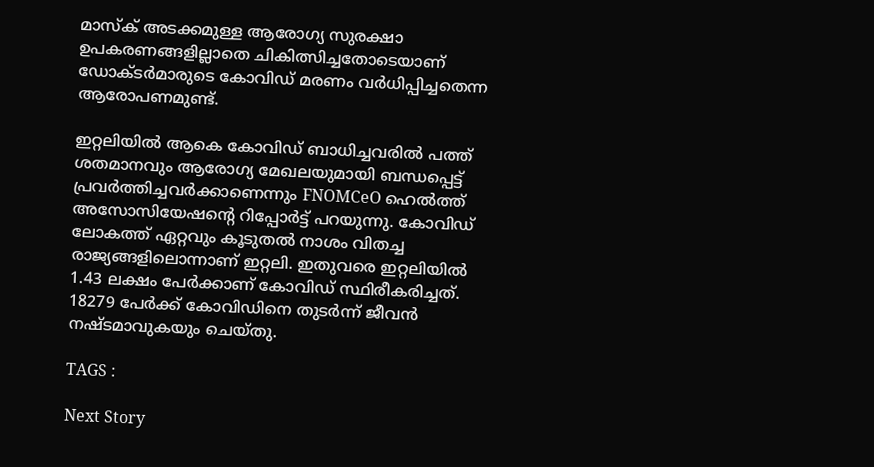മാസ്‌ക് അടക്കമുള്ള ആരോഗ്യ സുരക്ഷാ ഉപകരണങ്ങളില്ലാതെ ചികിത്സിച്ചതോടെയാണ് ഡോക്ടര്‍മാരുടെ കോവിഡ് മരണം വര്‍ധിപ്പിച്ചതെന്ന ആരോപണമുണ്ട്.

ഇറ്റലിയില്‍ ആകെ കോവിഡ് ബാധിച്ചവരില്‍ പത്ത് ശതമാനവും ആരോഗ്യ മേഖലയുമായി ബന്ധപ്പെട്ട് പ്രവര്‍ത്തിച്ചവര്‍ക്കാണെന്നും FNOMCeO ഹെല്‍ത്ത് അസോസിയേഷന്റെ റിപ്പോര്‍ട്ട് പറയുന്നു. കോവിഡ് ലോകത്ത് ഏറ്റവും കൂടുതല്‍ നാശം വിതച്ച രാജ്യങ്ങളിലൊന്നാണ് ഇറ്റലി. ഇതുവരെ ഇറ്റലിയില്‍ 1.43 ലക്ഷം പേര്‍ക്കാണ് കോവിഡ് സ്ഥിരീകരിച്ചത്. 18279 പേര്‍ക്ക് കോവിഡിനെ തുടര്‍ന്ന് ജീവന്‍ നഷ്ടമാവുകയും ചെയ്തു.

TAGS :

Next Story